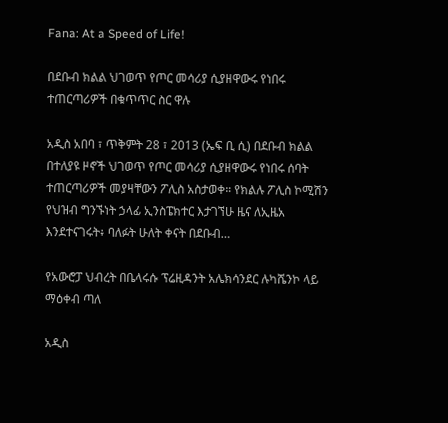Fana: At a Speed of Life!

በደቡብ ክልል ህገወጥ የጦር መሳሪያ ሲያዘዋውሩ የነበሩ ተጠርጣሪዎች በቁጥጥር ስር ዋሉ

አዲስ አበባ ፣ ጥቅምት 28 ፣ 2013 (ኤፍ ቢ ሲ) በደቡብ ክልል በተለያዩ ዞኖች ህገወጥ የጦር መሳሪያ ሲያዘዋውሩ የነበሩ ሰባት ተጠርጣሪዎች መያዛቸውን ፖሊስ አስታወቀ። የክልሉ ፖሊስ ኮሚሽን የህዝብ ግንኙነት ኃላፊ ኢንስፔክተር እታገኘሁ ዜና ለኢዜአ እንደተናገሩት፥ ባለፉት ሁለት ቀናት በደቡብ…

የአውሮፓ ህብረት በቤላሩሱ ፕሬዚዳንት አሌክሳንደር ሉካሼንኮ ላይ ማዕቀብ ጣለ

አዲስ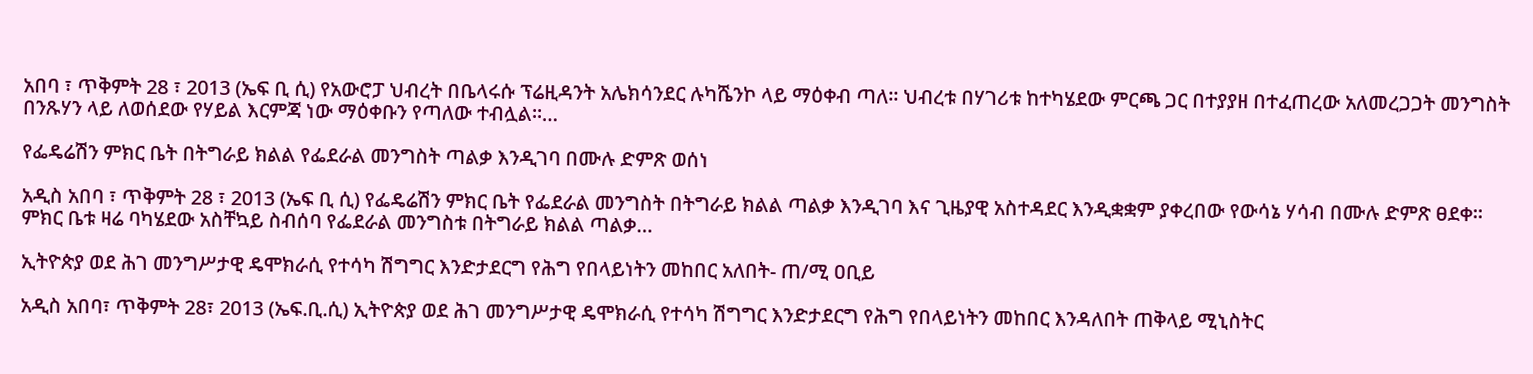አበባ ፣ ጥቅምት 28 ፣ 2013 (ኤፍ ቢ ሲ) የአውሮፓ ህብረት በቤላሩሱ ፕሬዚዳንት አሌክሳንደር ሉካሼንኮ ላይ ማዕቀብ ጣለ፡፡ ህብረቱ በሃገሪቱ ከተካሄደው ምርጫ ጋር በተያያዘ በተፈጠረው አለመረጋጋት መንግስት በንጹሃን ላይ ለወሰደው የሃይል እርምጃ ነው ማዕቀቡን የጣለው ተብሏል፡፡…

የፌዴሬሽን ምክር ቤት በትግራይ ክልል የፌደራል መንግስት ጣልቃ እንዲገባ በሙሉ ድምጽ ወሰነ

አዲስ አበባ ፣ ጥቅምት 28 ፣ 2013 (ኤፍ ቢ ሲ) የፌዴሬሽን ምክር ቤት የፌደራል መንግስት በትግራይ ክልል ጣልቃ እንዲገባ እና ጊዜያዊ አስተዳደር እንዲቋቋም ያቀረበው የውሳኔ ሃሳብ በሙሉ ድምጽ ፀደቀ፡፡ ምክር ቤቱ ዛሬ ባካሄደው አስቸኳይ ስብሰባ የፌደራል መንግስቱ በትግራይ ክልል ጣልቃ…

ኢትዮጵያ ወደ ሕገ መንግሥታዊ ዴሞክራሲ የተሳካ ሽግግር እንድታደርግ የሕግ የበላይነትን መከበር አለበት- ጠ/ሚ ዐቢይ

አዲስ አበባ፣ ጥቅምት 28፣ 2013 (ኤፍ.ቢ.ሲ) ኢትዮጵያ ወደ ሕገ መንግሥታዊ ዴሞክራሲ የተሳካ ሽግግር እንድታደርግ የሕግ የበላይነትን መከበር እንዳለበት ጠቅላይ ሚኒስትር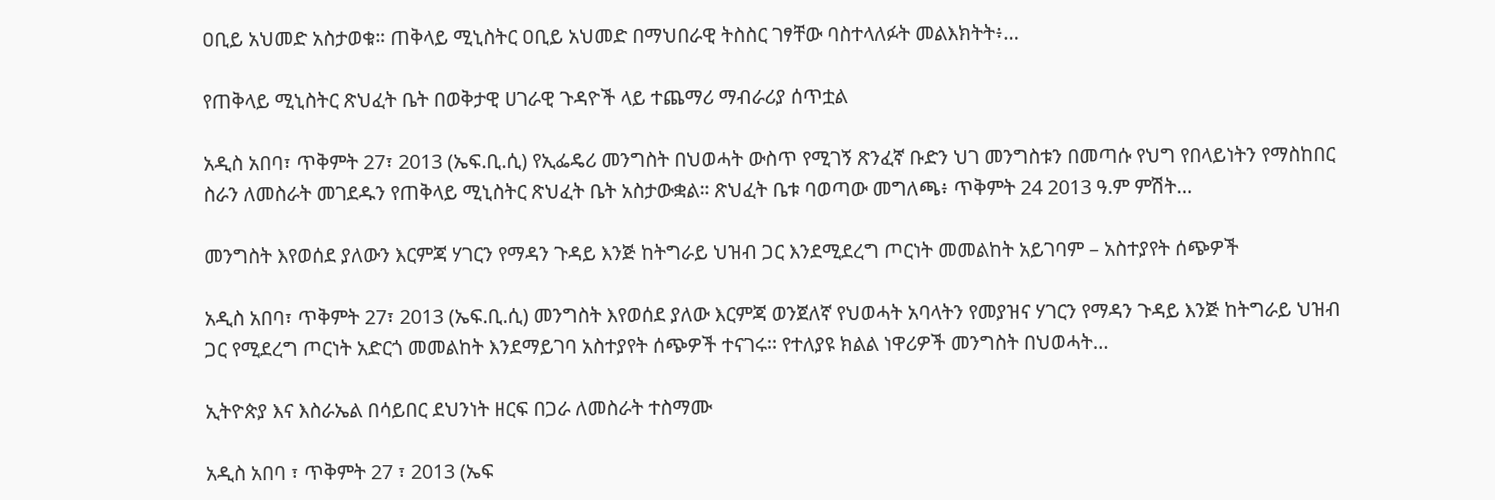ዐቢይ አህመድ አስታወቁ። ጠቅላይ ሚኒስትር ዐቢይ አህመድ በማህበራዊ ትስስር ገፃቸው ባስተላለፉት መልእክትት፥…

የጠቅላይ ሚኒስትር ጽህፈት ቤት በወቅታዊ ሀገራዊ ጉዳዮች ላይ ተጨማሪ ማብራሪያ ሰጥቷል

አዲስ አበባ፣ ጥቅምት 27፣ 2013 (ኤፍ.ቢ.ሲ) የኢፌዴሪ መንግስት በህወሓት ውስጥ የሚገኝ ጽንፈኛ ቡድን ህገ መንግስቱን በመጣሱ የህግ የበላይነትን የማስከበር ስራን ለመስራት መገደዱን የጠቅላይ ሚኒስትር ጽህፈት ቤት አስታውቋል። ጽህፈት ቤቱ ባወጣው መግለጫ፥ ጥቅምት 24 2013 ዓ.ም ምሽት…

መንግስት እየወሰደ ያለውን እርምጃ ሃገርን የማዳን ጉዳይ እንጅ ከትግራይ ህዝብ ጋር እንደሚደረግ ጦርነት መመልከት አይገባም – አስተያየት ሰጭዎች

አዲስ አበባ፣ ጥቅምት 27፣ 2013 (ኤፍ.ቢ.ሲ) መንግስት እየወሰደ ያለው እርምጃ ወንጀለኛ የህወሓት አባላትን የመያዝና ሃገርን የማዳን ጉዳይ እንጅ ከትግራይ ህዝብ ጋር የሚደረግ ጦርነት አድርጎ መመልከት እንደማይገባ አስተያየት ሰጭዎች ተናገሩ፡፡ የተለያዩ ክልል ነዋሪዎች መንግስት በህወሓት…

ኢትዮጵያ እና እስራኤል በሳይበር ደህንነት ዘርፍ በጋራ ለመስራት ተስማሙ

አዲስ አበባ ፣ ጥቅምት 27 ፣ 2013 (ኤፍ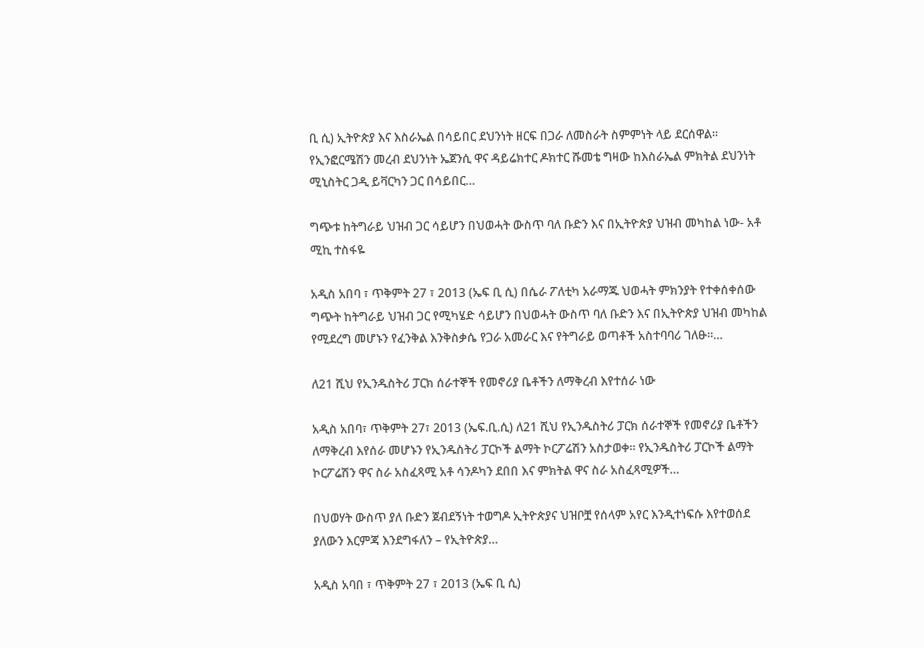ቢ ሲ) ኢትዮጵያ እና እስራኤል በሳይበር ደህንነት ዘርፍ በጋራ ለመስራት ስምምነት ላይ ደርሰዋል። የኢንፎርሜሽን መረብ ደህንነት ኤጀንሲ ዋና ዳይሬክተር ዶክተር ሹመቴ ግዛው ከእስራኤል ምክትል ደህንነት ሚኒስትር ጋዲ ይቫርካን ጋር በሳይበር…

ግጭቱ ከትግራይ ህዝብ ጋር ሳይሆን በህወሓት ውስጥ ባለ ቡድን እና በኢትዮጵያ ህዝብ መካከል ነው- አቶ ሚኪ ተስፋዬ

አዲስ አበባ ፣ ጥቅምት 27 ፣ 2013 (ኤፍ ቢ ሲ) በሴራ ፖለቲካ አራማጁ ህወሓት ምክንያት የተቀሰቀሰው ግጭት ከትግራይ ህዝብ ጋር የሚካሄድ ሳይሆን በህወሓት ውስጥ ባለ ቡድን እና በኢትዮጵያ ህዝብ መካከል የሚደረግ መሆኑን የፈንቅል እንቅስቃሴ የጋራ አመራር እና የትግራይ ወጣቶች አስተባባሪ ገለፁ።…

ለ21 ሺህ የኢንዱስትሪ ፓርክ ሰራተኞች የመኖሪያ ቤቶችን ለማቅረብ እየተሰራ ነው

አዲስ አበባ፣ ጥቅምት 27፣ 2013 (ኤፍ.ቢ.ሲ) ለ21 ሺህ የኢንዱስትሪ ፓርክ ሰራተኞች የመኖሪያ ቤቶችን ለማቅረብ እየሰራ መሆኑን የኢንዱስትሪ ፓርኮች ልማት ኮርፖሬሽን አስታወቀ። የኢንዱስትሪ ፓርኮች ልማት ኮርፖሬሽን ዋና ስራ አስፈጻሚ አቶ ሳንዶካን ደበበ እና ምክትል ዋና ስራ አስፈጻሚዎች…

በህወሃት ውስጥ ያለ ቡድን ጀብደኝነት ተወግዶ ኢትዮጵያና ህዝቦቿ የሰላም አየር እንዲተነፍሱ እየተወሰደ ያለውን እርምጃ እንደግፋለን – የኢትዮጵያ…

አዲስ አባበ ፣ ጥቅምት 27 ፣ 2013 (ኤፍ ቢ ሲ)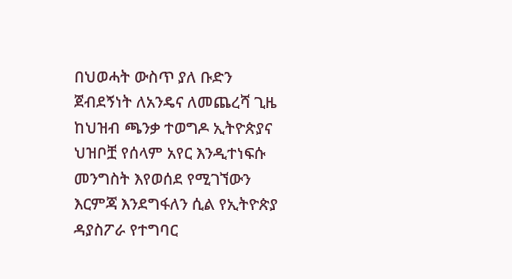በህወሓት ውስጥ ያለ ቡድን ጀብደኝነት ለአንዴና ለመጨረሻ ጊዜ ከህዝብ ጫንቃ ተወግዶ ኢትዮጵያና ህዝቦቿ የሰላም አየር እንዲተነፍሱ መንግስት እየወሰደ የሚገኘውን እርምጃ እንደግፋለን ሲል የኢትዮጵያ ዳያስፖራ የተግባር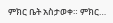ምክር ቤት አስታወቀ። ምክር…